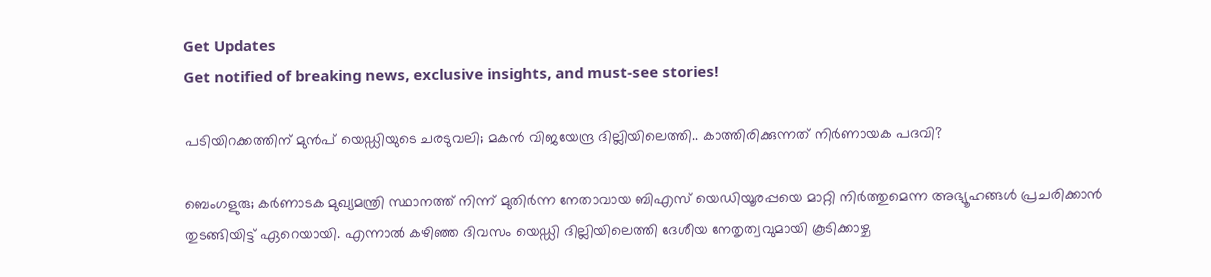Get Updates
Get notified of breaking news, exclusive insights, and must-see stories!

പടിയിറക്കത്തിന് മുൻപ് യെഡ്ഡിയുടെ ചരടുവലി; മകൻ വിജയേന്ദ്ര ദില്ലിയിലെത്തി.. കാത്തിരിക്കുന്നത് നിർണായക പദവി?

ബെംഗളുരു; കർണാടക മുഖ്യമന്ത്രി സ്ഥാനത്ത് നിന്ന് മുതിർന്ന നേതാവായ ബിഎസ് യെഡിയൂരപ്പയെ മാറ്റി നിർത്തുമെന്ന അഭ്യൂഹങ്ങൾ പ്രചരിക്കാൻ തുടങ്ങിയിട്ട് ഏറെയായി. എന്നാൽ കഴിഞ്ഞ ദിവസം യെഡ്ഡി ദില്ലിയിലെത്തി ദേശീയ നേതൃത്വവുമായി കൂടിക്കാഴ്ച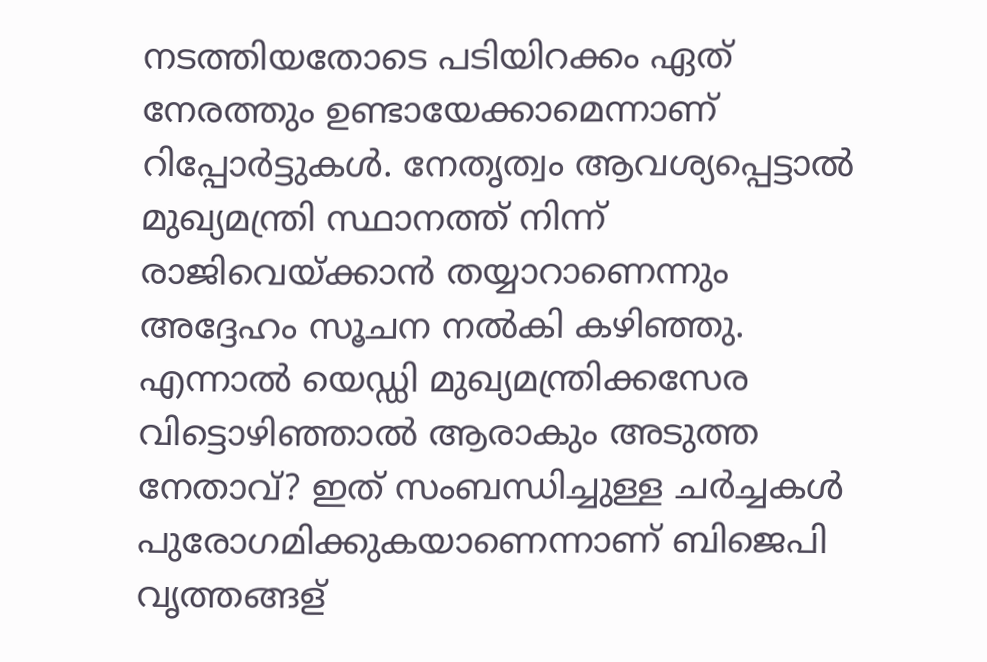നടത്തിയതോടെ പടിയിറക്കം ഏത് നേരത്തും ഉണ്ടായേക്കാമെന്നാണ് റിപ്പോർട്ടുകൾ. നേതൃത്വം ആവശ്യപ്പെട്ടാൽ മുഖ്യമന്ത്രി സ്ഥാനത്ത് നിന്ന് രാജിവെയ്ക്കാൻ തയ്യാറാണെന്നും അദ്ദേഹം സൂചന നൽകി കഴിഞ്ഞു. എന്നാൽ യെഡ്ഡി മുഖ്യമന്ത്രിക്കസേര വിട്ടൊഴിഞ്ഞാൽ ആരാകും അടുത്ത നേതാവ്? ഇത് സംബന്ധിച്ചുള്ള ചർച്ചകൾ പുരോഗമിക്കുകയാണെന്നാണ് ബിജെപി വൃത്തങ്ങള്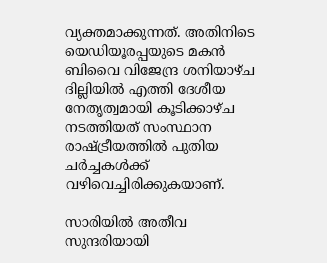വ്യക്തമാക്കുന്നത്. അതിനിടെ യെഡിയൂരപ്പയുടെ മകൻ ബിവൈ വിജേന്ദ്ര ശനിയാഴ്ച ദില്ലിയിൽ എത്തി ദേശീയ നേതൃത്വമായി കൂടിക്കാഴ്ച നടത്തിയത് സംസ്ഥാന രാഷ്ട്രീയത്തിൽ പുതിയ ചർച്ചകൾക്ക് വഴിവെച്ചിരിക്കുകയാണ്.

സാരിയില്‍ അതീവ സുന്ദരിയായി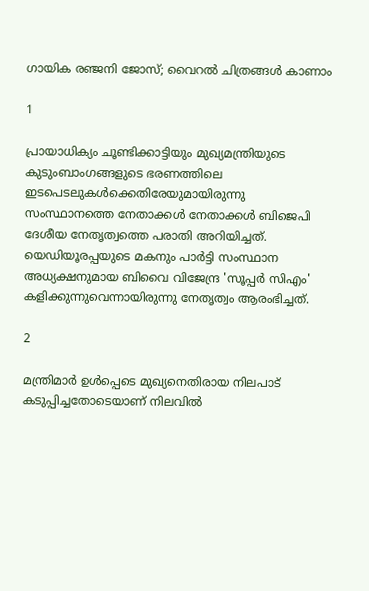ഗായിക രഞ്ജനി ജോസ്; വൈറല്‍ ചിത്രങ്ങള്‍ കാണാം

1

പ്രായാധിക്യം ചൂണ്ടിക്കാട്ടിയും മുഖ്യമന്ത്രിയുടെ കുടുംബാംഗങ്ങളുടെ ഭരണത്തിലെ ഇടപെടലുകൾക്കെതിരേയുമായിരുന്നു സംസ്ഥാനത്തെ നേതാക്കൾ നേതാക്കൾ ബിജെപി ദേശീയ നേതൃത്വത്തെ പരാതി അറിയിച്ചത്. യെഡിയൂരപ്പയുടെ മകനും പാർട്ടി സംസ്ഥാന അധ്യക്ഷനുമായ ബിവൈ വിജേന്ദ്ര 'സൂപ്പർ സിഎം' കളിക്കുന്നുവെന്നായിരുന്നു നേതൃത്വം ആരംഭിച്ചത്.

2

മന്ത്രിമാർ ഉൾപ്പെടെ മുഖ്യനെതിരായ നിലപാട് കടുപ്പിച്ചതോടെയാണ് നിലവിൽ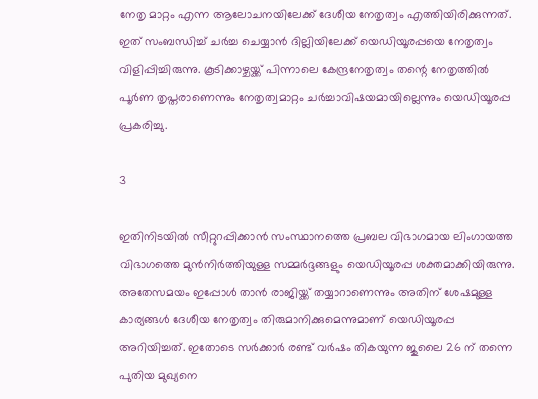നേതൃ മാറ്റം എന്ന ആലോചനയിലേക്ക് ദേശീയ നേതൃത്വം എത്തിയിരിക്കുന്നത്. ഇത് സംബന്ധിച്ച് ചർച്ച ചെയ്യാൻ ദില്ലിയിലേക്ക് യെഡിയൂരപ്പയെ നേതൃത്വം വിളിപ്പിച്ചിരുന്നു. കൂടിക്കാഴ്ചയ്ക്ക് പിന്നാലെ കേന്ദ്രനേതൃത്വം തന്റെ നേതൃത്തിൽ പൂർണ തൃപ്തരാണെന്നും നേതൃത്വമാറ്റം ചർച്ചാവിഷയമായില്ലെന്നും യെഡിയൂരപ്പ പ്രകരിച്ചു.

3

ഇതിനിടയിൽ സീറ്റുറപ്പിക്കാൻ സംസ്ഥാനത്തെ പ്രബല വിഭാഗമായ ലിംഗായത്ത വിഭാഗത്തെ മുൻനിർത്തിയുള്ള സമ്മർദ്ദങ്ങളും യെഡിയൂരപ്പ ശക്തമാക്കിയിരുന്നു. അതേസമയം ഇപ്പോൾ താൻ രാജിയ്ക്ക് തയ്യാറാണെന്നും അതിന് ശേഷമുള്ള കാര്യങ്ങൾ ദേശീയ നേതൃത്വം തിരുമാനിക്കുമെന്നുമാണ് യെഡിയൂരപ്പ അറിയിച്ചത്. ഇതോടെ സർക്കാർ രണ്ട് വർഷം തികയുന്ന ജുലൈ 26 ന് തന്നെ പുതിയ മുഖ്യനെ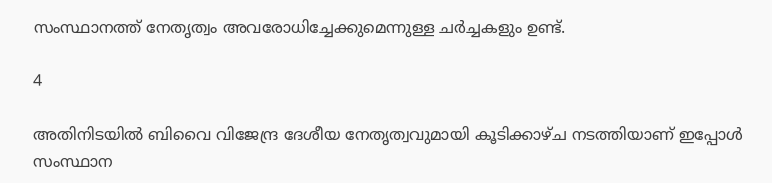സംസ്ഥാനത്ത് നേതൃത്വം അവരോധിച്ചേക്കുമെന്നുള്ള ചർച്ചകളും ഉണ്ട്.

4

അതിനിടയിൽ ബിവൈ വിജേന്ദ്ര ദേശീയ നേതൃത്വവുമായി കൂടിക്കാഴ്ച നടത്തിയാണ് ഇപ്പോൾ സംസ്ഥാന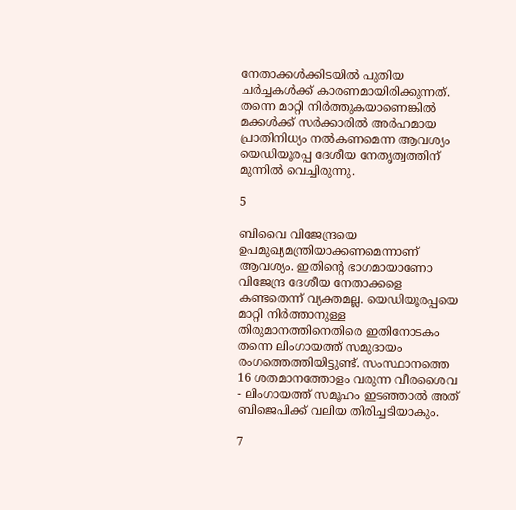നേതാക്കൾക്കിടയിൽ പുതിയ ചർച്ചകൾക്ക് കാരണമായിരിക്കുന്നത്. തന്നെ മാറ്റി നിർത്തുകയാണെങ്കിൽ മക്കൾക്ക് സർക്കാരിൽ അർഹമായ പ്രാതിനിധ്യം നൽകണമെന്ന ആവശ്യം യെഡിയൂരപ്പ ദേശീയ നേതൃത്വത്തിന് മുന്നിൽ വെച്ചിരുന്നു.

5

ബിവൈ വിജേന്ദ്രയെ ഉപമുഖ്യമന്ത്രിയാക്കണമെന്നാണ് ആവശ്യം. ഇതിന്റെ ഭാഗമായാണോ വിജേന്ദ്ര ദേശീയ നേതാക്കളെ കണ്ടതെന്ന് വ്യക്തമല്ല. യെഡിയൂരപ്പയെ മാറ്റി നിർത്താനുള്ള തിരുമാനത്തിനെതിരെ ഇതിനോടകം തന്നെ ലിംഗായത്ത് സമുദായം രംഗത്തെത്തിയിട്ടുണ്ട്. സംസ്ഥാനത്തെ 16 ശതമാനത്തോളം വരുന്ന വീരശൈവ - ലിംഗായത്ത് സമൂഹം ഇടഞ്ഞാൽ അത് ബിജെപിക്ക് വലിയ തിരിച്ചടിയാകും.

7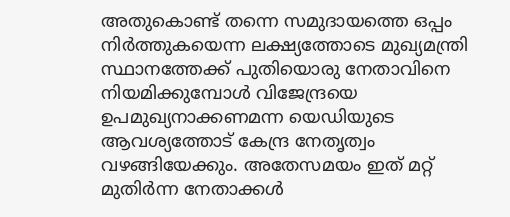അതുകൊണ്ട് തന്നെ സമുദായത്തെ ഒപ്പം നിർത്തുകയെന്ന ലക്ഷ്യത്തോടെ മുഖ്യമന്ത്രി സ്ഥാനത്തേക്ക് പുതിയൊരു നേതാവിനെ നിയമിക്കുമ്പോൾ വിജേന്ദ്രയെ ഉപമുഖ്യനാക്കണമന്ന യെഡിയുടെ ആവശ്യത്തോട് കേന്ദ്ര നേതൃത്വം വഴങ്ങിയേക്കും. അതേസമയം ഇത് മറ്റ് മുതിർന്ന നേതാക്കൾ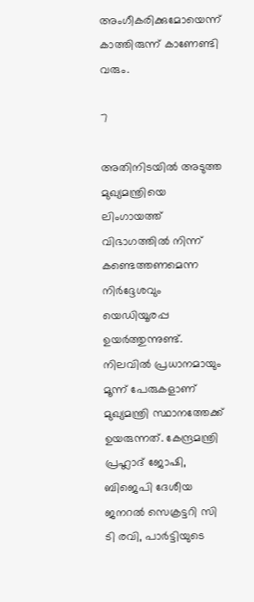അംഗീകരിക്കുമോയെന്ന് കാത്തിരുന്ന് കാണേണ്ടി വരും.

7

അതിനിടയിൽ അടുത്ത മുഖ്യമന്ത്രിയെ ലിംഗായത്ത് വിഭാഗത്തിൽ നിന്ന് കണ്ടെത്തണമെന്ന നിർദ്ദേശവും യെഡിയൂരപ്പ ഉയർത്തുന്നുണ്ട്. നിലവിൽ പ്രധാനമായും മൂന്ന് പേരുകളാണ് മുഖ്യമന്ത്രി സ്ഥാനത്തേക്ക് ഉയരുന്നത്. കേന്ദ്രമന്ത്രി പ്രഹ്ലാദ് ജോഷി, ബിജെപി ദേശീയ ജനറൽ സെക്രട്ടറി സി ടി രവി, പാർട്ടിയുടെ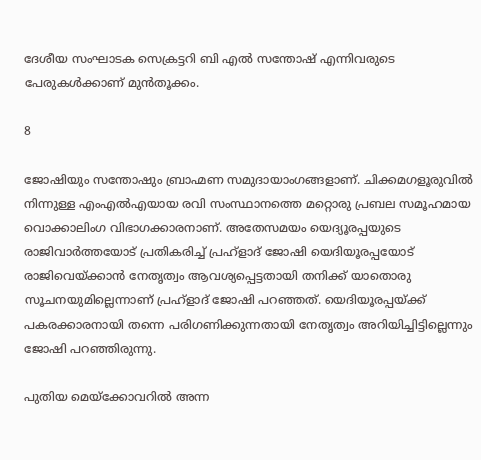ദേശീയ സംഘാടക സെക്രട്ടറി ബി എൽ സന്തോഷ് എന്നിവരുടെ പേരുകൾക്കാണ് മുൻതൂക്കം.

8

ജോഷിയും സന്തോഷും ബ്രാഹ്മണ സമുദായാംഗങ്ങളാണ്. ചിക്കമഗളൂരുവിൽ നിന്നുള്ള എം‌എൽ‌എയായ രവി സംസ്ഥാനത്തെ മറ്റൊരു പ്രബല സമൂഹമായ വൊക്കാലിംഗ വിഭാഗക്കാരനാണ്. അതേസമയം യെദ്യൂരപ്പയുടെ രാജിവാർത്തയോട് പ്രതികരിച്ച് പ്രഹ്ളാദ് ജോഷി യെദിയൂരപ്പയോട് രാജിവെയ്ക്കാന്‍ നേതൃത്വം ആവശ്യപ്പെട്ടതായി തനിക്ക് യാതൊരു സൂചനയുമില്ലെന്നാണ് പ്രഹ്ളാദ് ജോഷി പറഞ്ഞത്. യെദിയൂരപ്പയ്ക്ക് പകരക്കാരനായി തന്നെ പരിഗണിക്കുന്നതായി നേതൃത്വം അറിയിച്ചിട്ടില്ലെന്നും ജോഷി പറഞ്ഞിരുന്നു.

പുതിയ മെയ്‌ക്കോവറില്‍ അന്ന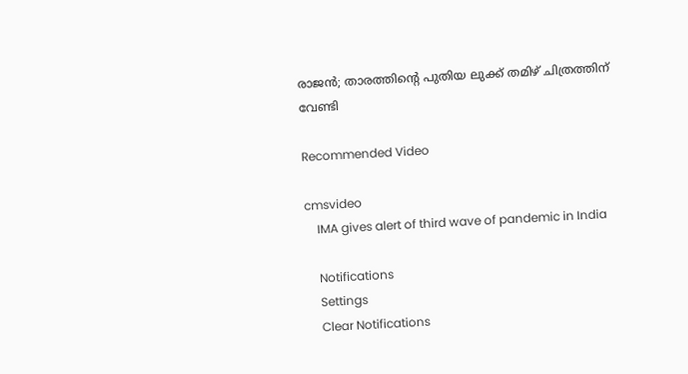രാജന്‍; താരത്തിന്റെ പുതിയ ലുക്ക് തമിഴ് ചിത്രത്തിന് വേണ്ടി

Recommended Video

cmsvideo
    IMA gives alert of third wave of pandemic in India

    Notifications
    Settings
    Clear Notifications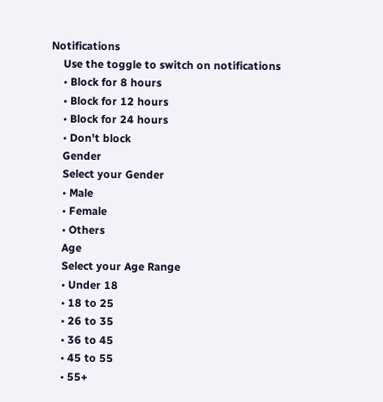Notifications
    Use the toggle to switch on notifications
    • Block for 8 hours
    • Block for 12 hours
    • Block for 24 hours
    • Don't block
    Gender
    Select your Gender
    • Male
    • Female
    • Others
    Age
    Select your Age Range
    • Under 18
    • 18 to 25
    • 26 to 35
    • 36 to 45
    • 45 to 55
    • 55+